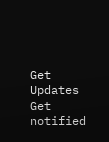Get Updates
Get notified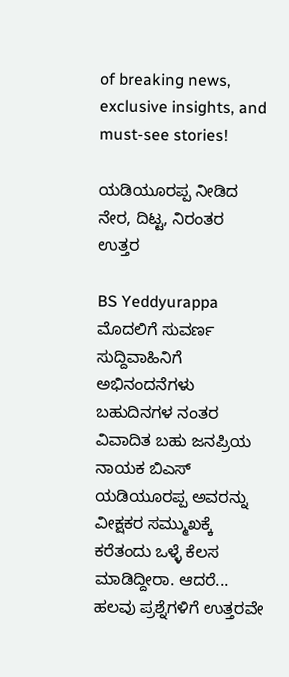of breaking news, exclusive insights, and must-see stories!

ಯಡಿಯೂರಪ್ಪ ನೀಡಿದ ನೇರ, ದಿಟ್ಟ, ನಿರಂತರ ಉತ್ತರ

BS Yeddyurappa
ಮೊದಲಿಗೆ ಸುವರ್ಣ ಸುದ್ದಿವಾಹಿನಿಗೆ ಅಭಿನಂದನೆಗಳು ಬಹುದಿನಗಳ ನಂತರ ವಿವಾದಿತ ಬಹು ಜನಪ್ರಿಯ ನಾಯಕ ಬಿಎಸ್ ಯಡಿಯೂರಪ್ಪ ಅವರನ್ನು ವೀಕ್ಷಕರ ಸಮ್ಮುಖಕ್ಕೆ ಕರೆತಂದು ಒಳ್ಳೆ ಕೆಲಸ ಮಾಡಿದ್ದೀರಾ. ಆದರೆ... ಹಲವು ಪ್ರಶ್ನೆಗಳಿಗೆ ಉತ್ತರವೇ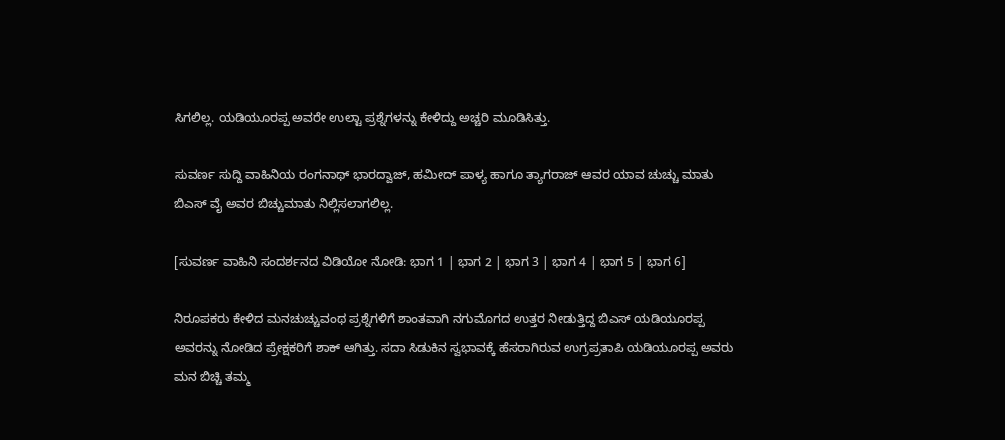ಸಿಗಲಿಲ್ಲ. ಯಡಿಯೂರಪ್ಪ ಅವರೇ ಉಲ್ಟಾ ಪ್ರಶ್ನೆಗಳನ್ನು ಕೇಳಿದ್ದು ಅಚ್ಚರಿ ಮೂಡಿಸಿತ್ತು.

ಸುವರ್ಣ ಸುದ್ದಿ ವಾಹಿನಿಯ ರಂಗನಾಥ್ ಭಾರದ್ವಾಜ್, ಹಮೀದ್ ಪಾಳ್ಯ ಹಾಗೂ ತ್ಯಾಗರಾಜ್ ಆವರ ಯಾವ ಚುಚ್ಚು ಮಾತು ಬಿಎಸ್ ವೈ ಅವರ ಬಿಚ್ಚುಮಾತು ನಿಲ್ಲಿಸಲಾಗಲಿಲ್ಲ.

[ಸುವರ್ಣ ವಾಹಿನಿ ಸಂದರ್ಶನದ ವಿಡಿಯೋ ನೋಡಿ: ಭಾಗ 1 | ಭಾಗ 2 | ಭಾಗ 3 | ಭಾಗ 4 | ಭಾಗ 5 | ಭಾಗ 6]

ನಿರೂಪಕರು ಕೇಳಿದ ಮನಚುಚ್ಚುವಂಥ ಪ್ರಶ್ನೆಗಳಿಗೆ ಶಾಂತವಾಗಿ ನಗುಮೊಗದ ಉತ್ತರ ನೀಡುತ್ತಿದ್ದ ಬಿಎಸ್ ಯಡಿಯೂರಪ್ಪ ಅವರನ್ನು ನೋಡಿದ ಪ್ರೇಕ್ಷಕರಿಗೆ ಶಾಕ್ ಆಗಿತ್ತು. ಸದಾ ಸಿಡುಕಿನ ಸ್ವಭಾವಕ್ಕೆ ಹೆಸರಾಗಿರುವ ಉಗ್ರಪ್ರತಾಪಿ ಯಡಿಯೂರಪ್ಪ ಅವರು ಮನ ಬಿಚ್ಚಿ ತಮ್ಮ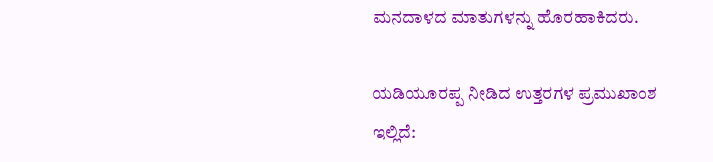ಮನದಾಳದ ಮಾತುಗಳನ್ನು ಹೊರಹಾಕಿದರು.

ಯಡಿಯೂರಪ್ಪ ನೀಡಿದ ಉತ್ತರಗಳ ಪ್ರಮುಖಾಂಶ ಇಲ್ಲಿದೆ: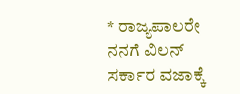* ರಾಜ್ಯಪಾಲರೇ ನನಗೆ ವಿಲನ್ ಸರ್ಕಾರ ವಜಾಕ್ಕೆ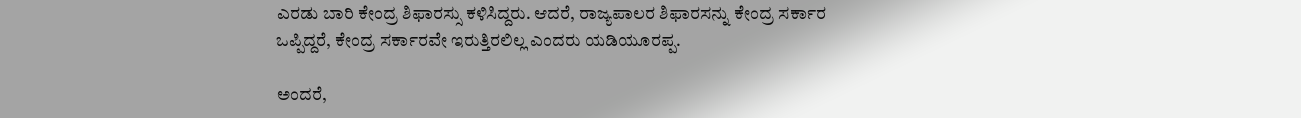ಎರಡು ಬಾರಿ ಕೇಂದ್ರ ಶಿಫಾರಸ್ಸು ಕಳಿಸಿದ್ದರು. ಆದರೆ, ರಾಜ್ಯಪಾಲರ ಶಿಫಾರಸನ್ನು ಕೇಂದ್ರ ಸರ್ಕಾರ ಒಪ್ಪಿದ್ದರೆ, ಕೇಂದ್ರ ಸರ್ಕಾರವೇ ಇರುತ್ತಿರಲಿಲ್ಲ ಎಂದರು ಯಡಿಯೂರಪ್ಪ.

ಅಂದರೆ,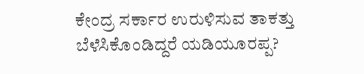ಕೇಂದ್ರ ಸರ್ಕಾರ ಉರುಳಿಸುವ ತಾಕತ್ತು ಬೆಳೆಸಿಕೊಂಡಿದ್ದರೆ ಯಡಿಯೂರಪ್ಪ?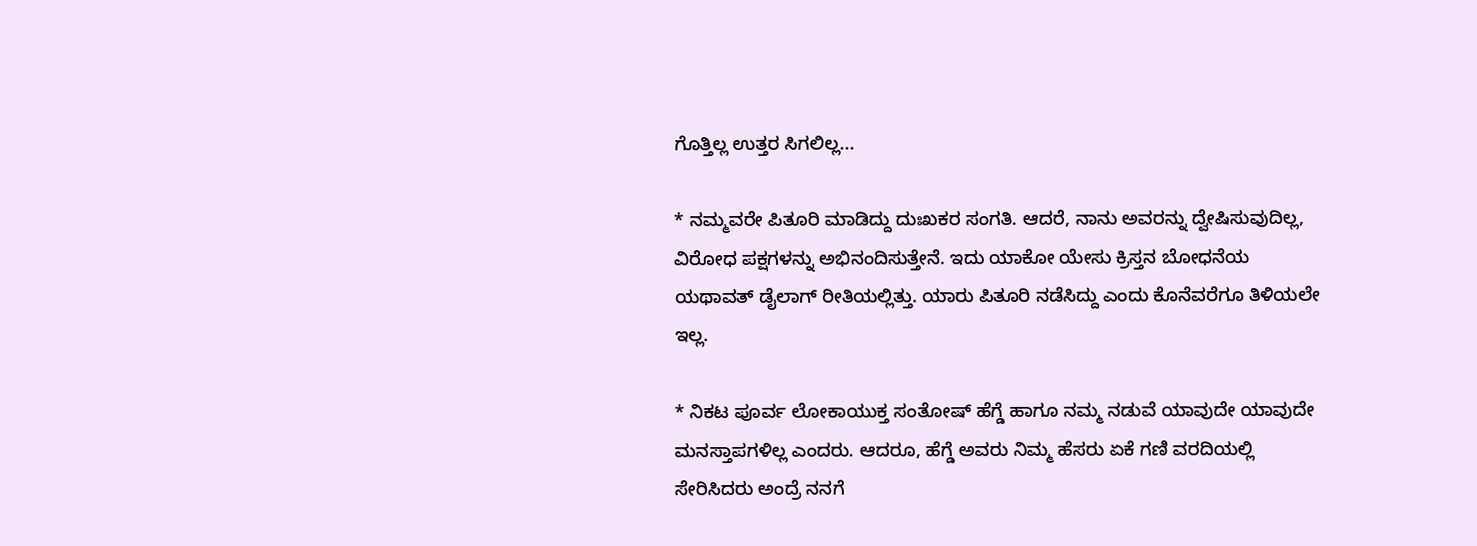ಗೊತ್ತಿಲ್ಲ ಉತ್ತರ ಸಿಗಲಿಲ್ಲ...

* ನಮ್ಮವರೇ ಪಿತೂರಿ ಮಾಡಿದ್ದು ದುಃಖಕರ ಸಂಗತಿ. ಆದರೆ, ನಾನು ಅವರನ್ನು ದ್ವೇಷಿಸುವುದಿಲ್ಲ, ವಿರೋಧ ಪಕ್ಷಗಳನ್ನು ಅಭಿನಂದಿಸುತ್ತೇನೆ. ಇದು ಯಾಕೋ ಯೇಸು ಕ್ರಿಸ್ತನ ಬೋಧನೆಯ ಯಥಾವತ್ ಡೈಲಾಗ್ ರೀತಿಯಲ್ಲಿತ್ತು. ಯಾರು ಪಿತೂರಿ ನಡೆಸಿದ್ದು ಎಂದು ಕೊನೆವರೆಗೂ ತಿಳಿಯಲೇ ಇಲ್ಲ.

* ನಿಕಟ ಪೂರ್ವ ಲೋಕಾಯುಕ್ತ ಸಂತೋಷ್ ಹೆಗ್ಡೆ ಹಾಗೂ ನಮ್ಮ ನಡುವೆ ಯಾವುದೇ ಯಾವುದೇ ಮನಸ್ತಾಪಗಳಿಲ್ಲ ಎಂದರು. ಆದರೂ, ಹೆಗ್ಡೆ ಅವರು ನಿಮ್ಮ ಹೆಸರು ಏಕೆ ಗಣಿ ವರದಿಯಲ್ಲಿ ಸೇರಿಸಿದರು ಅಂದ್ರೆ ನನಗೆ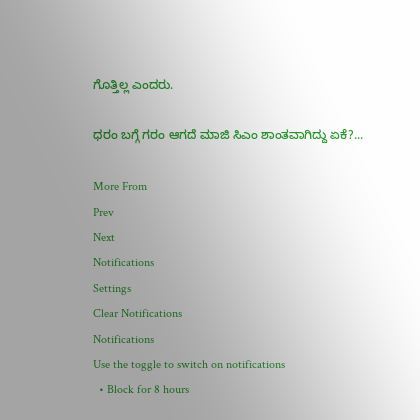ಗೊತ್ತಿಲ್ಲ ಎಂದರು.

ಧರಂ ಬಗ್ಗೆ ಗರಂ ಆಗದೆ ಮಾಜಿ ಸಿಎಂ ಶಾಂತವಾಗಿದ್ದು ಏಕೆ?...

More From
Prev
Next
Notifications
Settings
Clear Notifications
Notifications
Use the toggle to switch on notifications
  • Block for 8 hours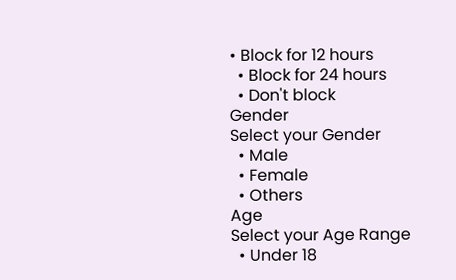• Block for 12 hours
  • Block for 24 hours
  • Don't block
Gender
Select your Gender
  • Male
  • Female
  • Others
Age
Select your Age Range
  • Under 18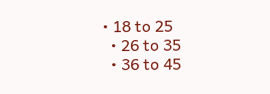• 18 to 25
  • 26 to 35
  • 36 to 45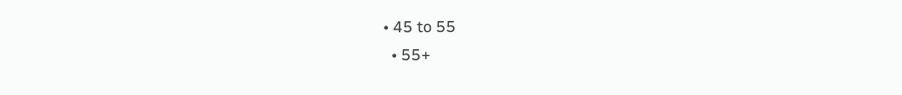• 45 to 55
  • 55+